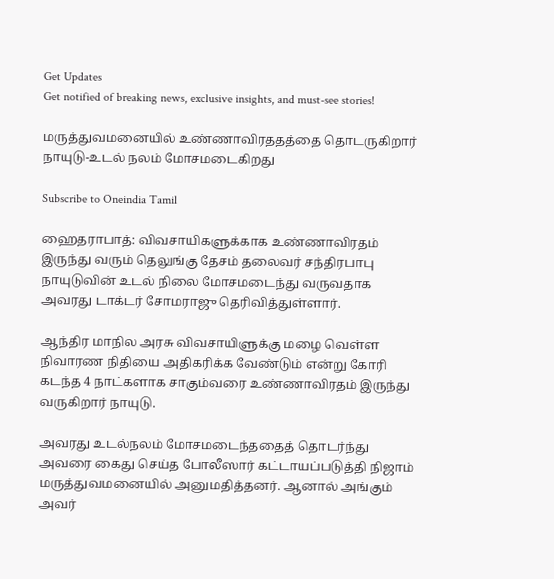Get Updates
Get notified of breaking news, exclusive insights, and must-see stories!

மருத்துவமனையில் உண்ணாவிரததத்தை தொடருகிறார் நாயுடு-உடல் நலம் மோசமடைகிறது

Subscribe to Oneindia Tamil

ஹைதராபாத்: விவசாயிகளுக்காக உண்ணாவிரதம் இருந்து வரும் தெலுங்கு தேசம் தலைவர் சந்திரபாபு நாயுடுவின் உடல் நிலை மோசமடைந்து வருவதாக அவரது டாக்டர் சோமராஜு தெரிவித்துள்ளார்.

ஆந்திர மாநில அரசு விவசாயிளுக்கு மழை வெள்ள நிவாரண நிதியை அதிகரிக்க வேண்டும் என்று கோரி கடந்த 4 நாட்களாக சாகும்வரை உண்ணாவிரதம் இருந்து வருகிறார் நாயுடு.

அவரது உடல்நலம் மோசமடைந்ததைத் தொடர்ந்து அவரை கைது செய்த போலீஸார் கட்டாயப்படுத்தி நிஜாம் மருத்துவமனையில் அனுமதித்தனர். ஆனால் அங்கும் அவர்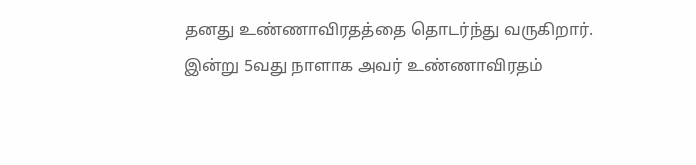தனது உண்ணாவிரதத்தை தொடர்ந்து வருகிறார். இன்று 5வது நாளாக அவர் உண்ணாவிரதம்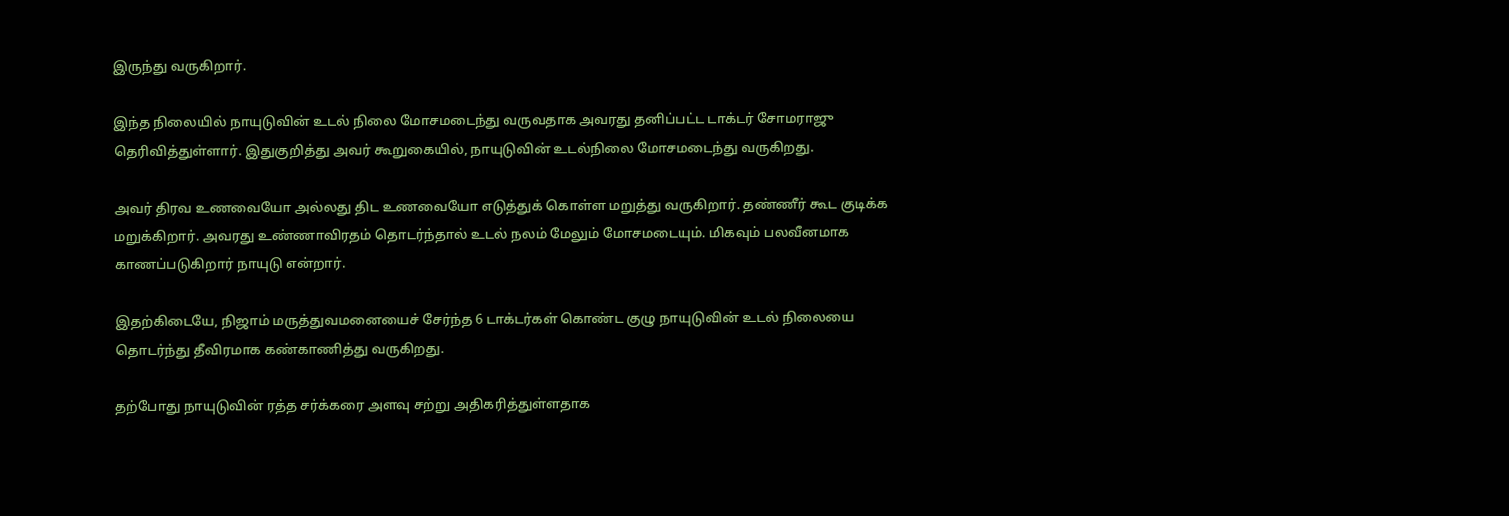இருந்து வருகிறார்.

இந்த நிலையில் நாயுடுவின் உடல் நிலை மோசமடைந்து வருவதாக அவரது தனிப்பட்ட டாக்டர் சோமராஜு தெரிவித்துள்ளார். இதுகுறித்து அவர் கூறுகையில், நாயுடுவின் உடல்நிலை மோசமடைந்து வருகிறது.

அவர் திரவ உணவையோ அல்லது திட உணவையோ எடுத்துக் கொள்ள மறுத்து வருகிறார். தண்ணீர் கூட குடிக்க மறுக்கிறார். அவரது உண்ணாவிரதம் தொடர்ந்தால் உடல் நலம் மேலும் மோசமடையும். மிகவும் பலவீனமாக காணப்படுகிறார் நாயுடு என்றார்.

இதற்கிடையே, நிஜாம் மருத்துவமனையைச் சேர்ந்த 6 டாக்டர்கள் கொண்ட குழு நாயுடுவின் உடல் நிலையை தொடர்ந்து தீவிரமாக கண்காணித்து வருகிறது.

தற்போது நாயுடுவின் ரத்த சர்க்கரை அளவு சற்று அதிகரித்துள்ளதாக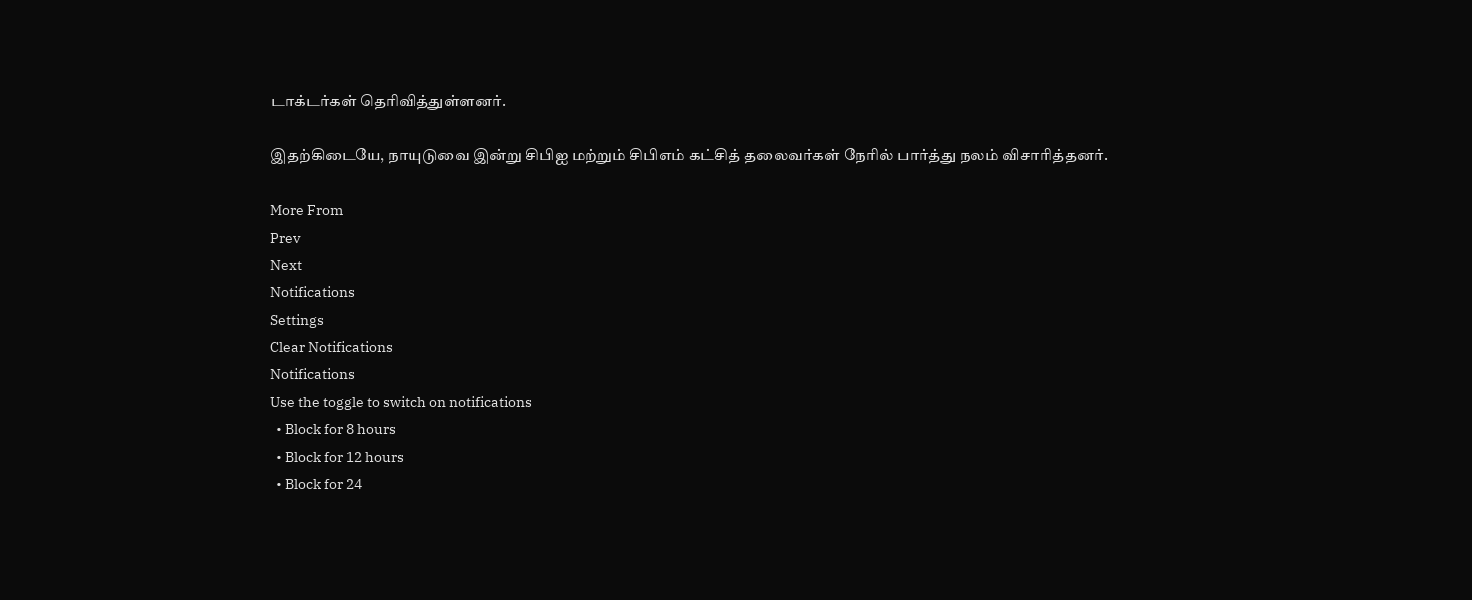டாக்டர்கள் தெரிவித்துள்ளனர்.

இதற்கிடையே, நாயுடுவை இன்று சிபிஐ மற்றும் சிபிஎம் கட்சித் தலைவர்கள் நேரில் பார்த்து நலம் விசாரித்தனர்.

More From
Prev
Next
Notifications
Settings
Clear Notifications
Notifications
Use the toggle to switch on notifications
  • Block for 8 hours
  • Block for 12 hours
  • Block for 24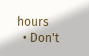hours
  • Don't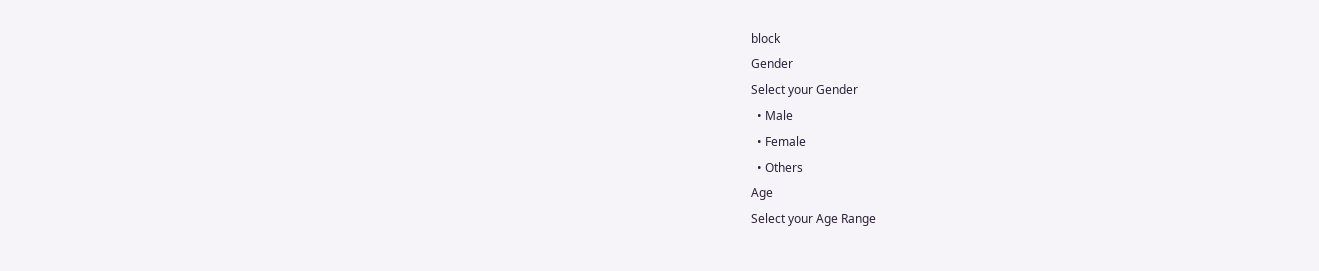block
Gender
Select your Gender
  • Male
  • Female
  • Others
Age
Select your Age Range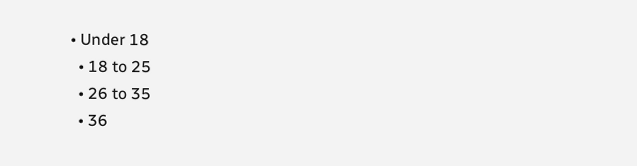• Under 18
  • 18 to 25
  • 26 to 35
  • 36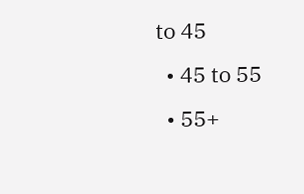to 45
  • 45 to 55
  • 55+